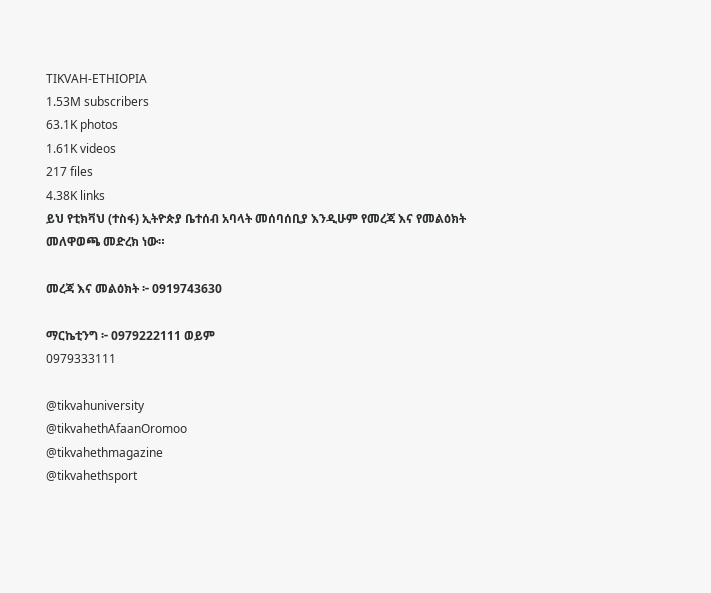TIKVAH-ETHIOPIA
1.53M subscribers
63.1K photos
1.61K videos
217 files
4.38K links
ይህ የቲክቫህ (ተስፋ) ኢትዮጵያ ቤተሰብ አባላት መሰባሰቢያ እንዲሁም የመረጃ እና የመልዕክት መለዋወጫ መድረክ ነው።

መረጃ እና መልዕክት ፦ 0919743630

ማርኬቲንግ ፦ 0979222111 ወይም
0979333111

@tikvahuniversity
@tikvahethAfaanOromoo
@tikvahethmagazine
@tikvahethsport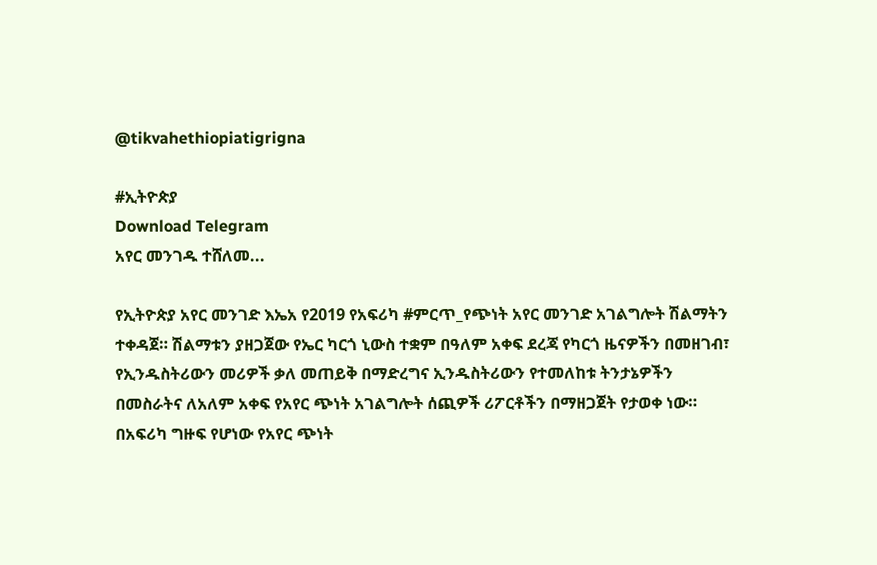@tikvahethiopiatigrigna

#ኢትዮጵያ
Download Telegram
አየር መንገዱ ተሸለመ...

የኢትዮጵያ አየር መንገድ እኤአ የ2019 የአፍሪካ #ምርጥ_የጭነት አየር መንገድ አገልግሎት ሽልማትን ተቀዳጀ። ሽልማቱን ያዘጋጀው የኤር ካርጎ ኒውስ ተቋም በዓለም አቀፍ ደረጃ የካርጎ ዜናዎችን በመዘገብ፣ የኢንዱስትሪውን መሪዎች ቃለ መጠይቅ በማድረግና ኢንዱስትሪውን የተመለከቱ ትንታኔዎችን በመስራትና ለአለም አቀፍ የአየር ጭነት አገልግሎት ሰጪዎች ሪፖርቶችን በማዘጋጀት የታወቀ ነው። በአፍሪካ ግዙፍ የሆነው የአየር ጭነት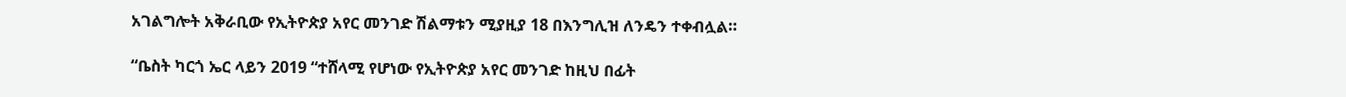አገልግሎት አቅራቢው የኢትዮጵያ አየር መንገድ ሽልማቱን ሚያዚያ 18 በእንግሊዝ ለንዴን ተቀብሏል።

“ቤስት ካርጎ ኤር ላይን 2019 “ተሸላሚ የሆነው የኢትዮጵያ አየር መንገድ ከዚህ በፊት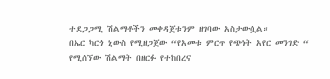ተደጋጋሚ ሽልማቶችን መቀዳጀቱንም ዘገባው አስታውሷል።
በኤር ካርጎ ኒውስ የሚዘጋጀው “የአመቱ ምርጥ የጭነት አየር መንገድ “ የሚሰኘው ሽልማት በዘርፉ የተከበረና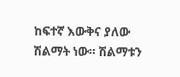ከፍተኛ እውቅና ያለው ሽልማት ነው። ሽልማቱን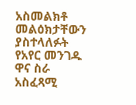አስመልክቶ መልዕክታቸውን ያስተላለፉት የአየር መንገዱ ዋና ስራ አስፈጻሚ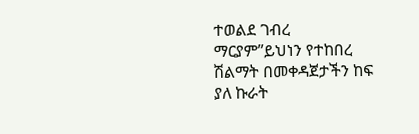ተወልደ ገብረ ማርያም”ይህነን የተከበረ ሽልማት በመቀዳጀታችን ከፍ ያለ ኩራት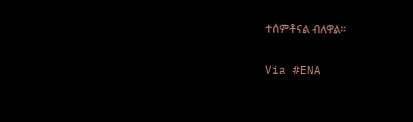ተሰምቶናል ብለዋል።

Via #ENA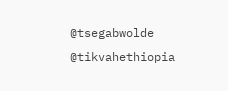@tsegabwolde @tikvahethiopia